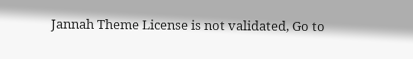Jannah Theme License is not validated, Go to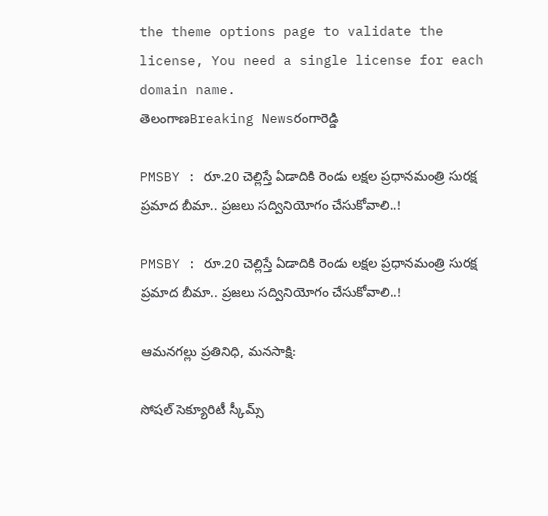the theme options page to validate the license, You need a single license for each domain name.
తెలంగాణBreaking Newsరంగారెడ్డి

PMSBY : రూ.20 చెల్లిస్తే ఏడాదికి రెండు లక్షల ప్రధానమంత్రి సురక్ష ప్రమాద బీమా.. ప్రజలు సద్వినియోగం చేసుకోవాలి..!

PMSBY : రూ.20 చెల్లిస్తే ఏడాదికి రెండు లక్షల ప్రధానమంత్రి సురక్ష ప్రమాద బీమా.. ప్రజలు సద్వినియోగం చేసుకోవాలి..!

ఆమనగల్లు ప్రతినిధి, మనసాక్షి:

సోషల్ సెక్యూరిటీ స్కీమ్స్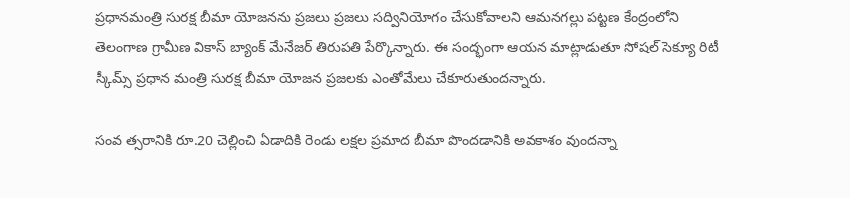ప్రధానమంత్రి సురక్ష బీమా యోజనను ప్రజలు ప్రజలు సద్వినియోగం చేసుకోవాలని ఆమనగల్లు పట్టణ కేంద్రంలోని తెలంగాణ గ్రామీణ వికాస్ బ్యాంక్ మేనేజర్ తిరుపతి పేర్కొన్నారు. ఈ సంద్భంగా ఆయన మాట్లాడుతూ సోషల్ సెక్యూ రిటీ స్కీమ్స్ ప్రధాన మంత్రి సురక్ష బీమా యోజన ప్రజలకు ఎంతోమేలు చేకూరుతుందన్నారు.

సంవ త్సరానికి రూ.20 చెల్లించి ఏడాదికి రెండు లక్షల ప్రమాద బీమా పొందడానికి అవకాశం వుందన్నా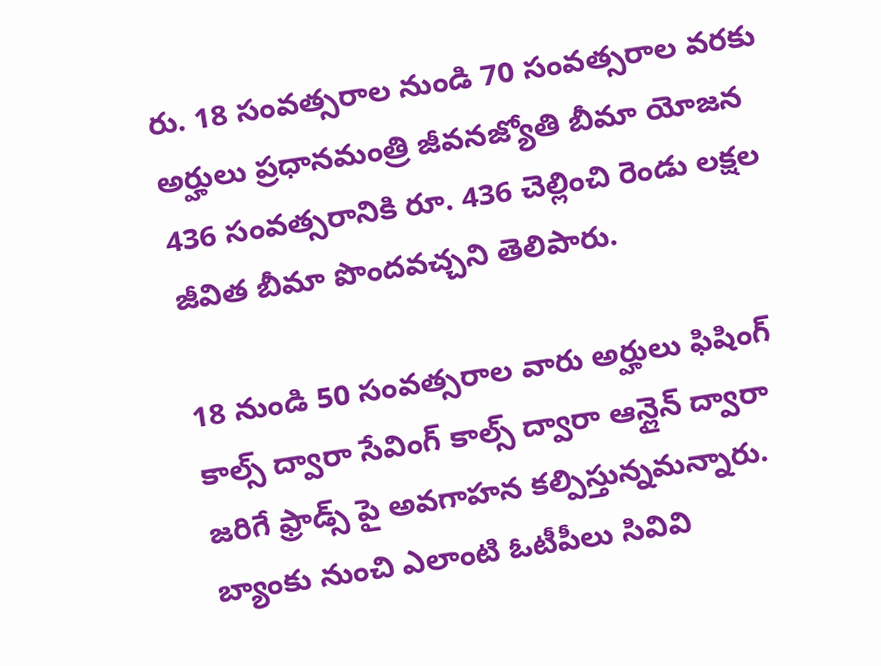రు. 18 సంవత్సరాల నుండి 70 సంవత్సరాల వరకు అర్హులు ప్రధానమంత్రి జీవనజ్యోతి బీమా యోజన 436 సంవత్సరానికి రూ. 436 చెల్లించి రెండు లక్షల జీవిత బీమా పొందవచ్చని తెలిపారు.

18 నుండి 50 సంవత్సరాల వారు అర్హులు ఫిషింగ్ కాల్స్ ద్వారా సేవింగ్ కాల్స్ ద్వారా ఆన్లైన్ ద్వారా జరిగే ఫ్రాడ్స్ పై అవగాహన కల్పిస్తున్నమన్నారు. బ్యాంకు నుంచి ఎలాంటి ఓటీపీలు సివివి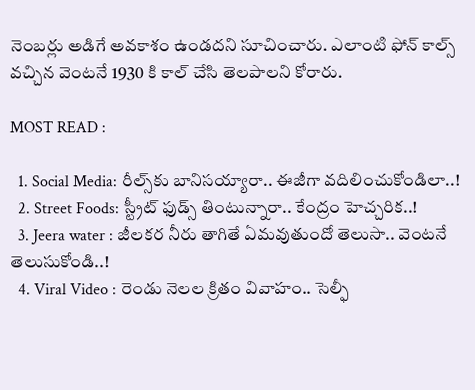నెంబర్లు అడిగే అవకాశం ఉండదని సూచించారు. ఎలాంటి ఫోన్ కాల్స్ వచ్చిన వెంటనే 1930 కి కాల్ చేసి తెలపాలని కోరారు.

MOST READ :

  1. Social Media: రీల్స్‌కు బానిసయ్యారా.. ఈజీగా వదిలించుకోండిలా..!
  2. Street Foods: స్ట్రీట్ ఫుడ్స్ తింటున్నారా.. కేంద్రం హెచ్చరిక..!
  3. Jeera water : జీలకర నీరు తాగితే ఏమవుతుందో తెలుసా.. వెంటనే తెలుసుకోండి..!
  4. Viral Video : రెండు నెలల క్రితం వివాహం.. సెల్ఫీ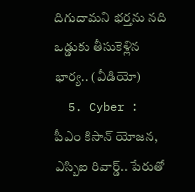దిగుదామని భర్తను నది ఒడ్డుకు తీసుకెళ్లిన భార్య.. (వీడియో)
  5. Cyber : పీఎం కిసాన్ యోజన, ఎస్బిఐ రివార్డ్.. పేరుతో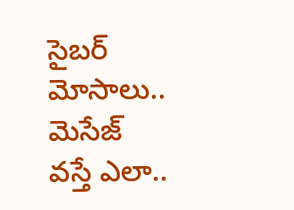సైబర్ మోసాలు.. మెసేజ్ వస్తే ఎలా..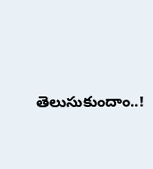తెలుసుకుందాం..!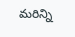మరిన్ని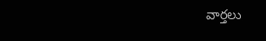వార్తలు